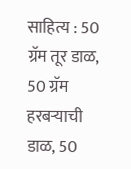साहित्य : 50 ग्रॅम तूर डाळ, 50 ग्रॅम हरबऱ्याची डाळ, 50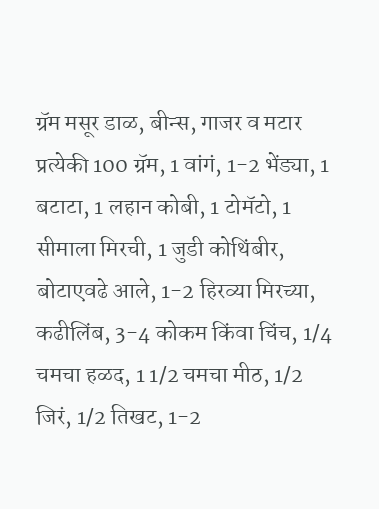ग्रॅम मसूर डाळ, बीन्स, गाजर व मटार प्रत्येकी 100 ग्रॅम, 1 वांगं, 1-2 भेंड्या, 1 बटाटा, 1 लहान कोबी, 1 टोमॅटो, 1 सीमाला मिरची, 1 जुडी कोथिंबीर, बोटाएवढे आले, 1-2 हिरव्या मिरच्या, कढीलिंब, 3-4 कोकम किंवा चिंच, 1/4 चमचा हळद, 1 1/2 चमचा मीठ, 1/2 जिरं, 1/2 तिखट, 1-2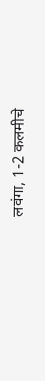लवंगा, 1-2 कलमीचे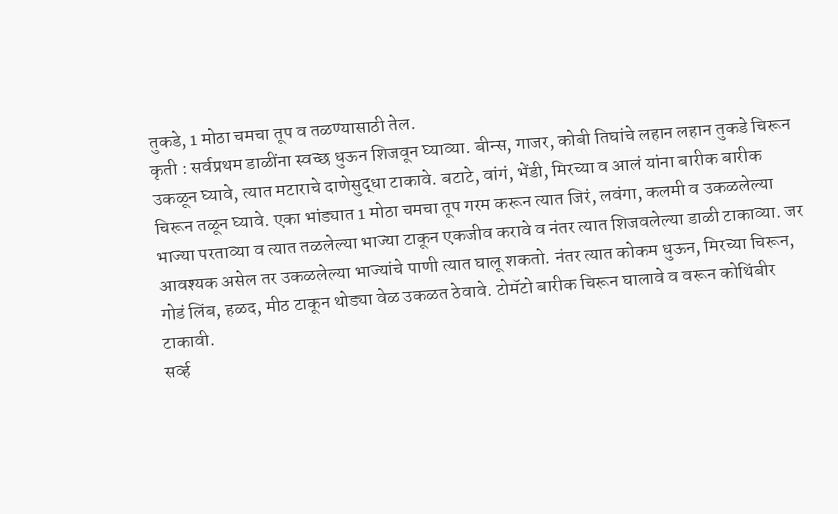तुकडे, 1 मोठा चमचा तूप व तळण्यासाठी तेल.
कृती : सर्वप्रथम डाळींना स्वच्छ धुऊन शिजवून घ्याव्या. बीन्स, गाजर, कोबी तिघांचे लहान लहान तुकडे चिरून उकळून घ्यावे, त्यात मटाराचे दाणेसुद्धा टाकावे. बटाटे, वांगं, भेंडी, मिरच्या व आलं यांना बारीक बारीक चिरून तळून घ्यावे. एका भांड्यात 1 मोठा चमचा तूप गरम करून त्यात जिरं, लवंगा, कलमी व उकळलेल्या भाज्या परताव्या व त्यात तळलेल्या भाज्या टाकून एकजीव करावे व नंतर त्यात शिजवलेल्या डाळी टाकाव्या. जर आवश्यक असेल तर उकळलेल्या भाज्यांचे पाणी त्यात घालू शकतो. नंतर त्यात कोकम धुऊन, मिरच्या चिरून, गोडं लिंब, हळद, मीठ टाकून थोड्या वेळ उकळत ठेवावे. टोमॅटो बारीक चिरून घालावे व वरून कोथिंबीर टाकावी.
सर्व्ह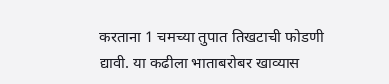करताना 1 चमच्या तुपात तिखटाची फोडणी द्यावी. या कढीला भाताबरोबर खाव्यास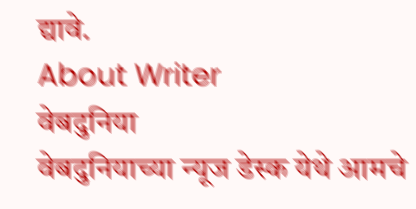द्यावे.
About Writer
वेबदुनिया
वेबदुनियाच्या न्यूज डेस्क येथे आमचे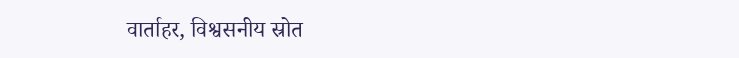वार्ताहर, विश्वसनीय स्रोत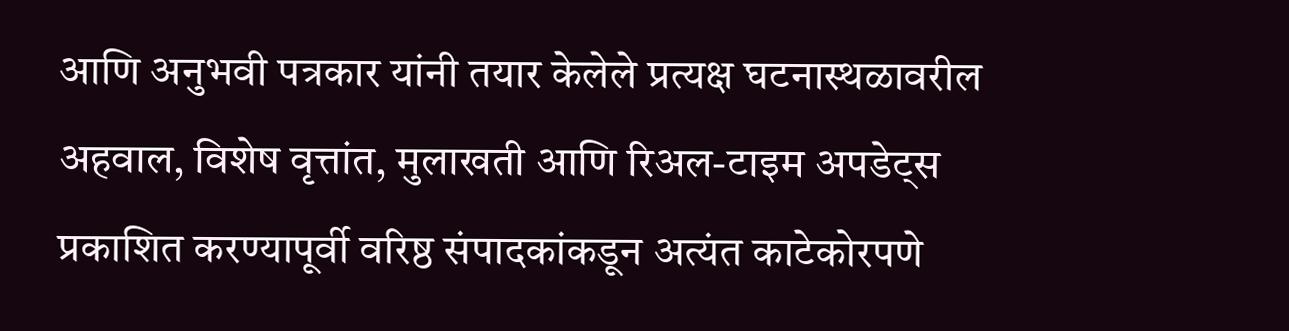आणि अनुभवी पत्रकार यांनी तयार केलेले प्रत्यक्ष घटनास्थळावरील अहवाल, विशेष वृत्तांत, मुलाखती आणि रिअल-टाइम अपडेट्स प्रकाशित करण्यापूर्वी वरिष्ठ संपादकांकडून अत्यंत काटेकोरपणे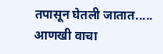तपासून घेतली जातात.....
आणखी वाचा